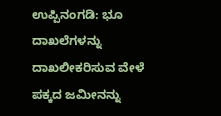ಉಪ್ಪಿನಂಗಡಿ: ಭೂ ದಾಖಲೆಗಳನ್ನು ದಾಖಲೀಕರಿಸುವ ವೇಳೆ ಪಕ್ಕದ ಜಮೀನನ್ನು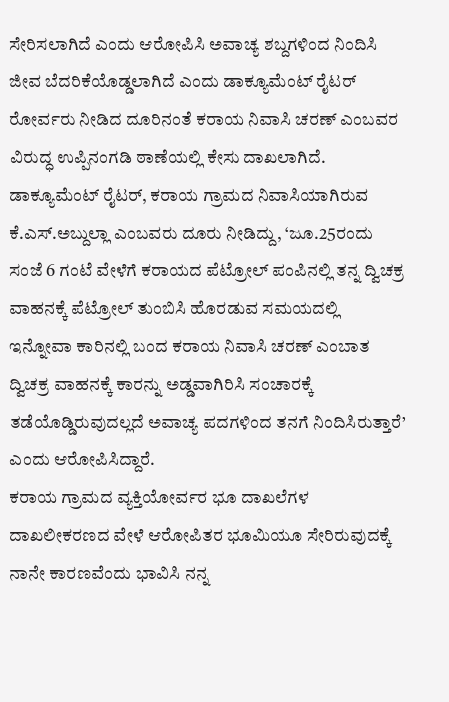ಸೇರಿಸಲಾಗಿದೆ ಎಂದು ಆರೋಪಿಸಿ ಅವಾಚ್ಯ ಶಬ್ದಗಳಿಂದ ನಿಂದಿಸಿ ಜೀವ ಬೆದರಿಕೆಯೊಡ್ಡಲಾಗಿದೆ ಎಂದು ಡಾಕ್ಯೂಮೆಂಟ್ ರೈಟರ್ ರೋರ್ವರು ನೀಡಿದ ದೂರಿನಂತೆ ಕರಾಯ ನಿವಾಸಿ ಚರಣ್ ಎಂಬವರ ವಿರುದ್ಧ ಉಪ್ಪಿನಂಗಡಿ ಠಾಣೆಯಲ್ಲಿ ಕೇಸು ದಾಖಲಾಗಿದೆ.
ಡಾಕ್ಯೂಮೆಂಟ್ ರೈಟರ್, ಕರಾಯ ಗ್ರಾಮದ ನಿವಾಸಿಯಾಗಿರುವ ಕೆ.ಎಸ್.ಅಬ್ದುಲ್ಲಾ ಎಂಬವರು ದೂರು ನೀಡಿದ್ದು, ‘ಜೂ.25ರಂದು ಸಂಜೆ 6 ಗಂಟೆ ವೇಳೆಗೆ ಕರಾಯದ ಪೆಟ್ರೋಲ್ ಪಂಪಿನಲ್ಲಿ ತನ್ನ ದ್ವಿಚಕ್ರ ವಾಹನಕ್ಕೆ ಪೆಟ್ರೋಲ್ ತುಂಬಿಸಿ ಹೊರಡುವ ಸಮಯದಲ್ಲಿ ಇನ್ನೋವಾ ಕಾರಿನಲ್ಲಿ ಬಂದ ಕರಾಯ ನಿವಾಸಿ ಚರಣ್ ಎಂಬಾತ ದ್ವಿಚಕ್ರ ವಾಹನಕ್ಕೆ ಕಾರನ್ನು ಅಡ್ಡವಾಗಿರಿಸಿ ಸಂಚಾರಕ್ಕೆ ತಡೆಯೊಡ್ಡಿರುವುದಲ್ಲದೆ ಅವಾಚ್ಯ ಪದಗಳಿಂದ ತನಗೆ ನಿಂದಿಸಿರುತ್ತಾರೆ’ ಎಂದು ಆರೋಪಿಸಿದ್ದಾರೆ.
ಕರಾಯ ಗ್ರಾಮದ ವ್ಯಕ್ತಿಯೋರ್ವರ ಭೂ ದಾಖಲೆಗಳ ದಾಖಲೀಕರಣದ ವೇಳೆ ಆರೋಪಿತರ ಭೂಮಿಯೂ ಸೇರಿರುವುದಕ್ಕೆ ನಾನೇ ಕಾರಣವೆಂದು ಭಾವಿಸಿ ನನ್ನ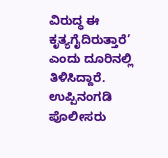ವಿರುದ್ಧ ಈ ಕೃತ್ಯಗೈದಿರುತ್ತಾರೆ’ ಎಂದು ದೂರಿನಲ್ಲಿ ತಿಳಿಸಿದ್ದಾರೆ. ಉಪ್ಪಿನಂಗಡಿ ಪೊಲೀಸರು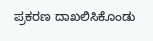ಪ್ರಕರಣ ದಾಖಲಿಸಿಕೊಂಡು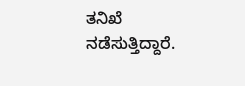ತನಿಖೆ ನಡೆಸುತ್ತಿದ್ದಾರೆ.